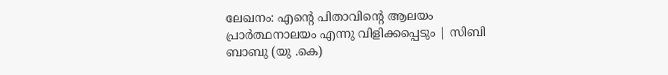ലേഖനം: എന്റെ പിതാവിൻ്റെ ആലയം പ്രാർത്ഥനാലയം എന്നു വിളിക്കപ്പെടും | സിബി ബാബു (യു .കെ)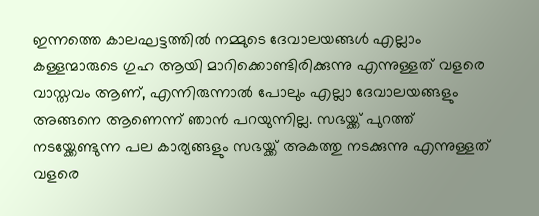ഇന്നത്തെ കാലഘട്ടത്തിൽ നമ്മുടെ ദേവാലയങ്ങൾ എല്ലാം കള്ളന്മാരുടെ ഗുഹ ആയി മാറിക്കൊണ്ടിരിക്കുന്നു എന്നുള്ളത് വളരെ വാസ്തവം ആണ്, എന്നിരുന്നാൽ പോലും എല്ലാ ദേവാലയങ്ങളും അങ്ങനെ ആണെന്ന് ഞാൻ പറയുന്നില്ല. സഭയ്ക്ക് പുറത്ത് നടയ്ക്കേണ്ടുന്ന പല കാര്യങ്ങളും സഭയ്ക്ക് അകത്തു നടക്കുന്നു എന്നുള്ളത് വളരെ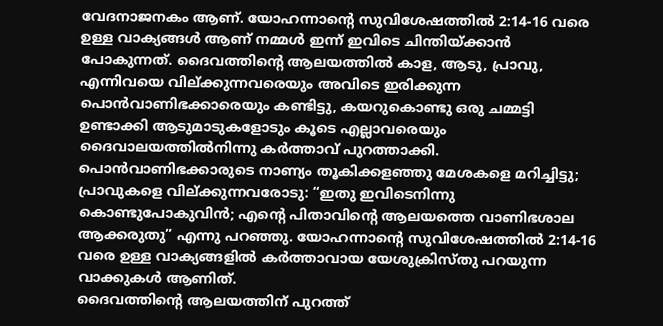വേദനാജനകം ആണ്. യോഹന്നാൻ്റെ സുവിശേഷത്തിൽ 2:14-16 വരെ ഉള്ള വാക്യങ്ങൾ ആണ് നമ്മൾ ഇന്ന് ഇവിടെ ചിന്തിയ്ക്കാൻ പോകുന്നത്. ദൈവത്തിൻ്റെ ആലയത്തിൽ കാള, ആടു, പ്രാവു, എന്നിവയെ വില്ക്കുന്നവരെയും അവിടെ ഇരിക്കുന്ന പൊൻവാണിഭക്കാരെയും കണ്ടിട്ടു, കയറുകൊണ്ടു ഒരു ചമ്മട്ടി ഉണ്ടാക്കി ആടുമാടുകളോടും കൂടെ എല്ലാവരെയും ദൈവാലയത്തിൽനിന്നു കർത്താവ് പുറത്താക്കി. പൊൻവാണിഭക്കാരുടെ നാണ്യം തൂകിക്കളഞ്ഞു മേശകളെ മറിച്ചിട്ടു; പ്രാവുകളെ വില്ക്കുന്നവരോടു: “ഇതു ഇവിടെനിന്നു കൊണ്ടുപോകുവിൻ; എന്റെ പിതാവിന്റെ ആലയത്തെ വാണിഭശാല ആക്കരുതു” എന്നു പറഞ്ഞു. യോഹന്നാൻ്റെ സുവിശേഷത്തിൽ 2:14-16 വരെ ഉള്ള വാക്യങ്ങളിൽ കർത്താവായ യേശുക്രിസ്തു പറയുന്ന വാക്കുകൾ ആണിത്.
ദൈവത്തിൻ്റെ ആലയത്തിന് പുറത്ത്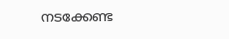നടക്കേണ്ട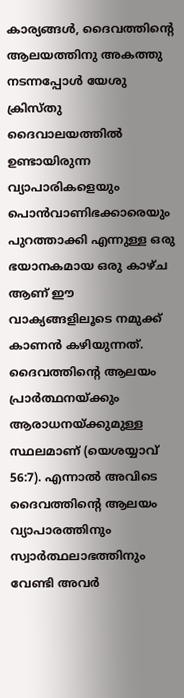കാര്യങ്ങൾ, ദൈവത്തിൻ്റെ ആലയത്തിനു അകത്തു നടന്നപ്പോൾ യേശു ക്രിസ്തു ദൈവാലയത്തിൽ ഉണ്ടായിരുന്ന വ്യാപാരികളെയും പൊൻവാണിഭക്കാരെയും പുറത്താക്കി എന്നുള്ള ഒരു ഭയാനകമായ ഒരു കാഴ്ച ആണ് ഈ വാക്യങ്ങളിലൂടെ നമുക്ക് കാണൻ കഴിയുന്നത്.
ദൈവത്തിൻ്റെ ആലയം പ്രാർത്ഥനയ്ക്കും ആരാധനയ്ക്കുമുള്ള സ്ഥലമാണ് (യെശയ്യാവ് 56:7). എന്നാൽ അവിടെ ദൈവത്തിൻ്റെ ആലയം വ്യാപാരത്തിനും സ്വാർത്ഥലാഭത്തിനും വേണ്ടി അവർ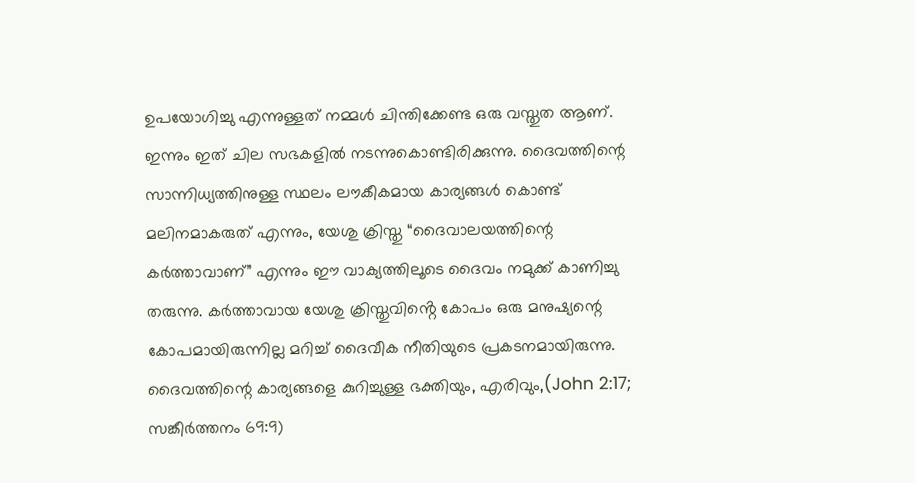ഉപയോഗിച്ചു എന്നുള്ളത് നമ്മൾ ചിന്തിക്കേണ്ട ഒരു വസ്തുത ആണ്. ഇന്നും ഇത് ചില സഭകളിൽ നടന്നുകൊണ്ടിരിക്കുന്നു. ദൈവത്തിന്റെ സാന്നിധ്യത്തിനുള്ള സ്ഥലം ലൗകീകമായ കാര്യങ്ങൾ കൊണ്ട് മലിനമാകരുത് എന്നും, യേശു ക്രിസ്തു “ദൈവാലയത്തിന്റെ കർത്താവാണ്” എന്നും ഈ വാക്യത്തിലൂടെ ദൈവം നമുക്ക് കാണിച്ചു തരുന്നു. കർത്താവായ യേശു ക്രിസ്തുവിൻ്റെ കോപം ഒരു മനുഷ്യന്റെ കോപമായിരുന്നില്ല മറിച്ച് ദൈവീക നീതിയുടെ പ്രകടനമായിരുന്നു. ദൈവത്തിന്റെ കാര്യങ്ങളെ കുറിച്ചുള്ള ഭക്തിയും, എരിവും,(John 2:17; സങ്കീർത്തനം 69:9)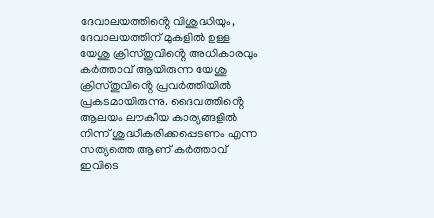ദേവാലയത്തിൻ്റെ വിശുദ്ധിയും, ദേവാലയത്തിന് മുകളിൽ ഉള്ള യേശു ക്രിസ്തുവിൻ്റെ അധികാരവും കർത്താവ് ആയിരുന്ന യേശു ക്രിസ്തുവിൻ്റെ പ്രവർത്തിയിൽ പ്രകടമായിരുന്നു. ദൈവത്തിൻ്റെ ആലയം ലൗകീയ കാര്യങ്ങളിൽ നിന്ന് ശുദ്ധീകരിക്കപ്പെടണം എന്ന സത്യത്തെ ആണ് കർത്താവ് ഇവിടെ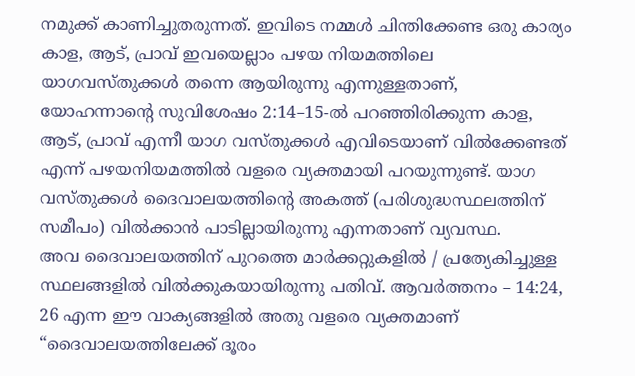നമുക്ക് കാണിച്ചുതരുന്നത്. ഇവിടെ നമ്മൾ ചിന്തിക്കേണ്ട ഒരു കാര്യം കാള, ആട്, പ്രാവ് ഇവയെല്ലാം പഴയ നിയമത്തിലെ യാഗവസ്തുക്കൾ തന്നെ ആയിരുന്നു എന്നുള്ളതാണ്, യോഹന്നാൻ്റെ സുവിശേഷം 2:14–15-ൽ പറഞ്ഞിരിക്കുന്ന കാള, ആട്, പ്രാവ് എന്നീ യാഗ വസ്തുക്കൾ എവിടെയാണ് വിൽക്കേണ്ടത് എന്ന് പഴയനിയമത്തിൽ വളരെ വ്യക്തമായി പറയുന്നുണ്ട്. യാഗ വസ്തുക്കൾ ദൈവാലയത്തിന്റെ അകത്ത് (പരിശുദ്ധസ്ഥലത്തിന് സമീപം) വിൽക്കാൻ പാടില്ലായിരുന്നു എന്നതാണ് വ്യവസ്ഥ.
അവ ദൈവാലയത്തിന് പുറത്തെ മാർക്കറ്റുകളിൽ / പ്രത്യേകിച്ചുള്ള സ്ഥലങ്ങളിൽ വിൽക്കുകയായിരുന്നു പതിവ്. ആവർത്തനം – 14:24, 26 എന്ന ഈ വാക്യങ്ങളിൽ അതു വളരെ വ്യക്തമാണ്
“ദൈവാലയത്തിലേക്ക് ദൂരം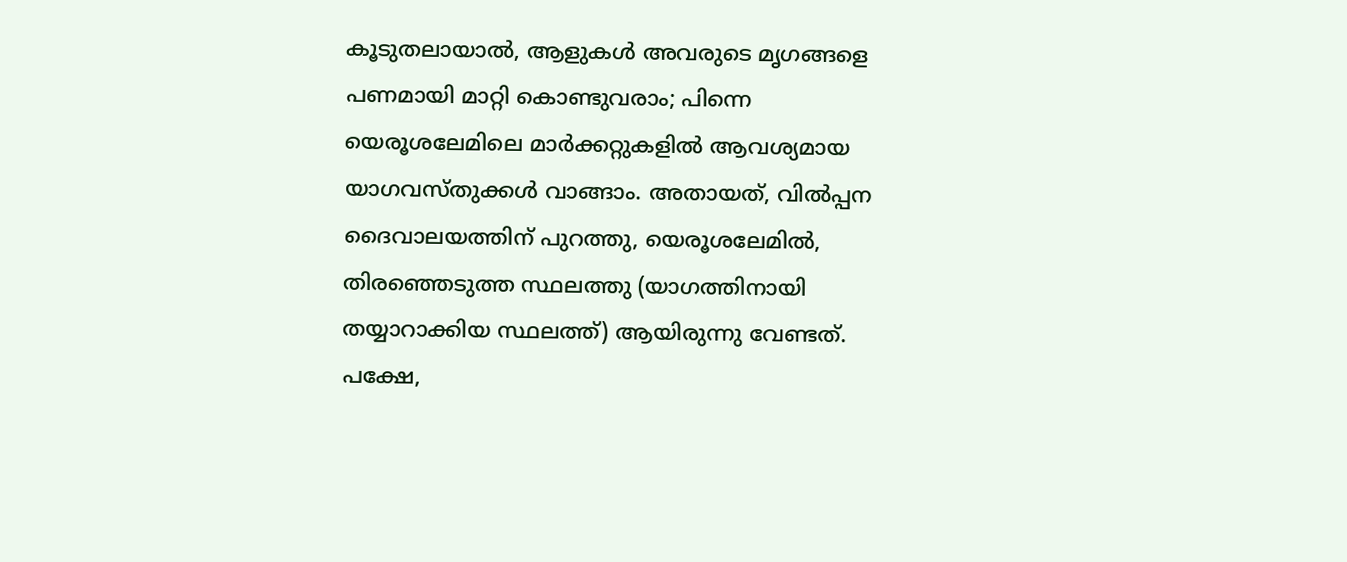കൂടുതലായാൽ, ആളുകൾ അവരുടെ മൃഗങ്ങളെ പണമായി മാറ്റി കൊണ്ടുവരാം; പിന്നെ യെരൂശലേമിലെ മാർക്കറ്റുകളിൽ ആവശ്യമായ യാഗവസ്തുക്കൾ വാങ്ങാം. അതായത്, വിൽപ്പന ദൈവാലയത്തിന് പുറത്തു, യെരൂശലേമിൽ, തിരഞ്ഞെടുത്ത സ്ഥലത്തു (യാഗത്തിനായി തയ്യാറാക്കിയ സ്ഥലത്ത്) ആയിരുന്നു വേണ്ടത്. പക്ഷേ,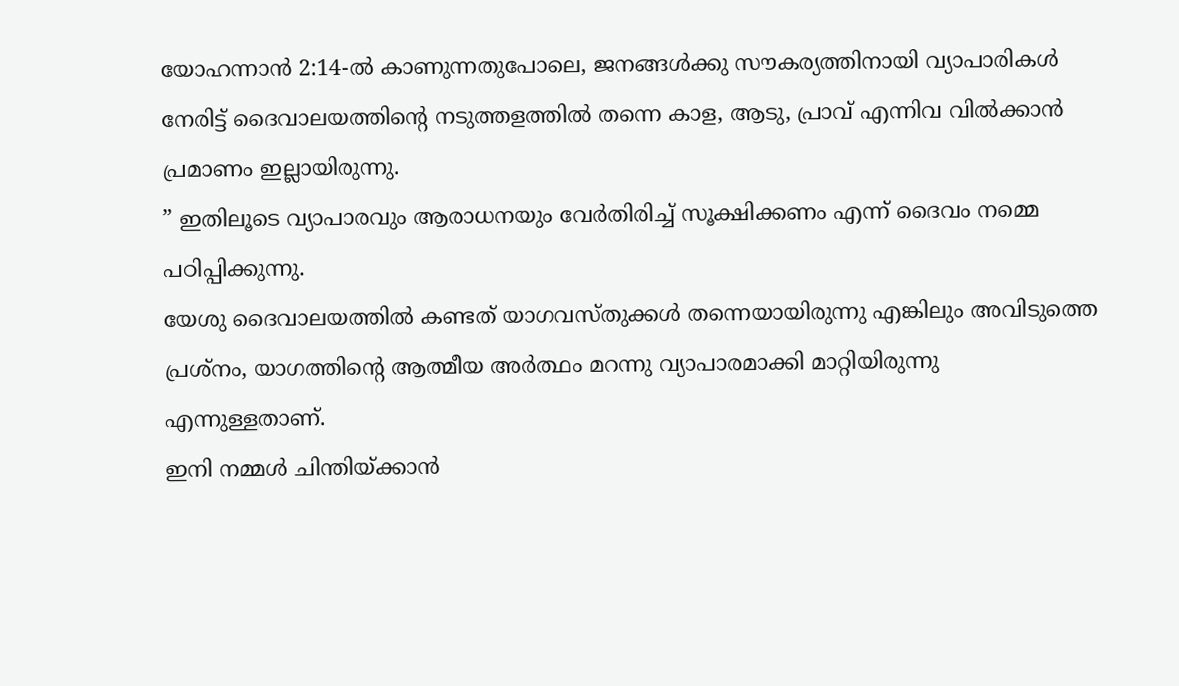യോഹന്നാൻ 2:14-ൽ കാണുന്നതുപോലെ, ജനങ്ങൾക്കു സൗകര്യത്തിനായി വ്യാപാരികൾ നേരിട്ട് ദൈവാലയത്തിന്റെ നടുത്തളത്തിൽ തന്നെ കാള, ആടു, പ്രാവ് എന്നിവ വിൽക്കാൻ പ്രമാണം ഇല്ലായിരുന്നു.
” ഇതിലൂടെ വ്യാപാരവും ആരാധനയും വേർതിരിച്ച് സൂക്ഷിക്കണം എന്ന് ദൈവം നമ്മെ പഠിപ്പിക്കുന്നു.
യേശു ദൈവാലയത്തിൽ കണ്ടത് യാഗവസ്തുക്കൾ തന്നെയായിരുന്നു എങ്കിലും അവിടുത്തെ പ്രശ്നം, യാഗത്തിന്റെ ആത്മീയ അർത്ഥം മറന്നു വ്യാപാരമാക്കി മാറ്റിയിരുന്നു എന്നുള്ളതാണ്.
ഇനി നമ്മൾ ചിന്തിയ്ക്കാൻ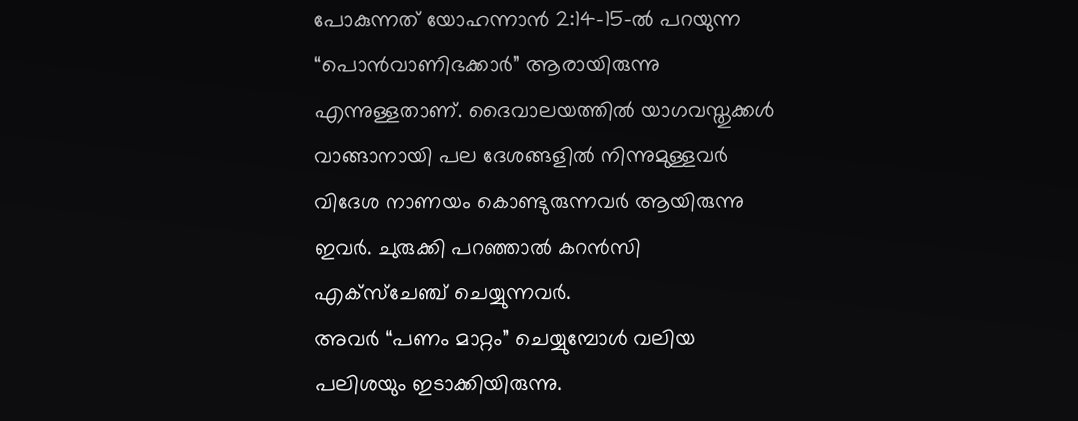പോകുന്നത് യോഹന്നാൻ 2:14–15-ൽ പറയുന്ന “പൊൻവാണിഭക്കാർ” ആരായിരുന്നു എന്നുള്ളതാണ്. ദൈവാലയത്തിൽ യാഗവസ്തുക്കൾ വാങ്ങാനായി പല ദേശങ്ങളിൽ നിന്നുമുള്ളവർ വിദേശ നാണയം കൊണ്ടുരുന്നവർ ആയിരുന്നു ഇവർ. ചുരുക്കി പറഞ്ഞാൽ കറൻസി എക്സ്ചേഞ്ച് ചെയ്യുന്നവർ.
അവർ “പണം മാറ്റം” ചെയ്യുമ്പോൾ വലിയ പലിശയും ഇടാക്കിയിരുന്നു.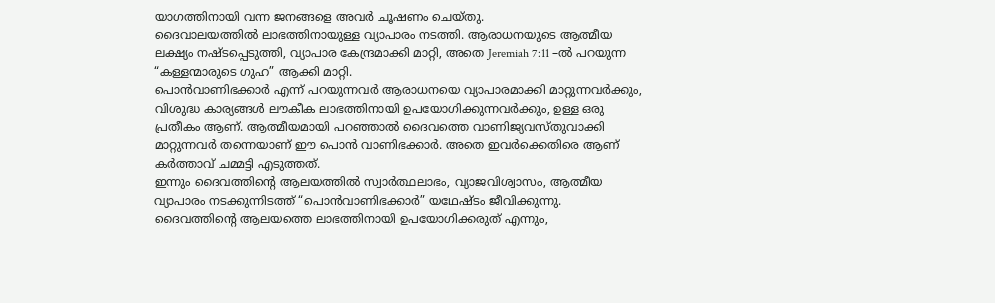യാഗത്തിനായി വന്ന ജനങ്ങളെ അവർ ചൂഷണം ചെയ്തു.
ദൈവാലയത്തിൽ ലാഭത്തിനായുള്ള വ്യാപാരം നടത്തി. ആരാധനയുടെ ആത്മീയ ലക്ഷ്യം നഷ്ടപ്പെടുത്തി, വ്യാപാര കേന്ദ്രമാക്കി മാറ്റി, അതെ Jeremiah 7:11 –ൽ പറയുന്ന “കള്ളന്മാരുടെ ഗുഹ” ആക്കി മാറ്റി.
പൊൻവാണിഭക്കാർ എന്ന് പറയുന്നവർ ആരാധനയെ വ്യാപാരമാക്കി മാറ്റുന്നവർക്കും, വിശുദ്ധ കാര്യങ്ങൾ ലൗകീക ലാഭത്തിനായി ഉപയോഗിക്കുന്നവർക്കും, ഉള്ള ഒരു പ്രതീകം ആണ്. ആത്മീയമായി പറഞ്ഞാൽ ദൈവത്തെ വാണിജ്യവസ്തുവാക്കി മാറ്റുന്നവർ തന്നെയാണ് ഈ പൊൻ വാണിഭക്കാർ. അതെ ഇവർക്കെതിരെ ആണ് കർത്താവ് ചമ്മട്ടി എടുത്തത്.
ഇന്നും ദൈവത്തിൻ്റെ ആലയത്തിൽ സ്വാർത്ഥലാഭം, വ്യാജവിശ്വാസം, ആത്മീയ വ്യാപാരം നടക്കുന്നിടത്ത് “പൊൻവാണിഭക്കാർ” യഥേഷ്ടം ജീവിക്കുന്നു.
ദൈവത്തിൻ്റെ ആലയത്തെ ലാഭത്തിനായി ഉപയോഗിക്കരുത് എന്നും,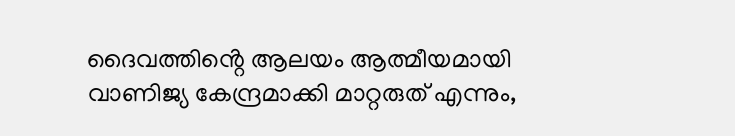ദൈവത്തിൻ്റെ ആലയം ആത്മീയമായി വാണിജ്യ കേന്ദ്രമാക്കി മാറ്റരുത് എന്നും,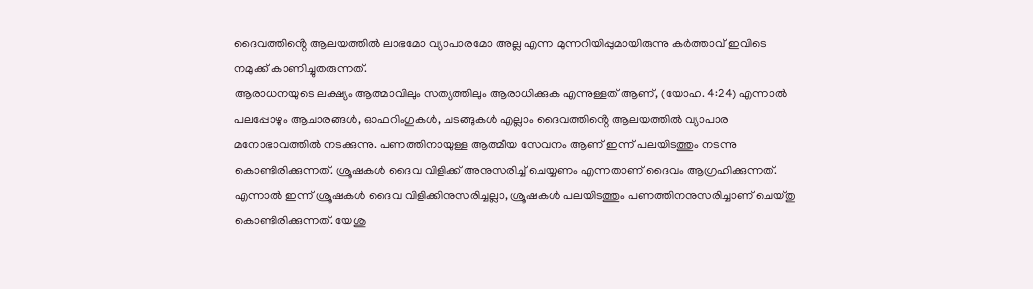ദൈവത്തിൻ്റെ ആലയത്തിൽ ലാഭമോ വ്യാപാരമോ അല്ല എന്ന മുന്നറിയിപ്പുമായിരുന്നു കർത്താവ് ഇവിടെ നമുക്ക് കാണിച്ചുതരുന്നത്.
ആരാധനയുടെ ലക്ഷ്യം ആത്മാവിലും സത്യത്തിലും ആരാധിക്കുക എന്നുള്ളത് ആണ്, (യോഹ. 4:24) എന്നാൽ പലപ്പോഴും ആചാരങ്ങൾ, ഓഫറിംഗുകൾ, ചടങ്ങുകൾ എല്ലാം ദൈവത്തിൻ്റെ ആലയത്തിൽ വ്യാപാര മനോഭാവത്തിൽ നടക്കുന്നു. പണത്തിനായുള്ള ആത്മീയ സേവനം ആണ് ഇന്ന് പലയിടത്തും നടന്നു കൊണ്ടിരിക്കുന്നത്. ശ്രൂഷകൾ ദൈവ വിളിക്ക് അനുസരിച്ച് ചെയ്യണം എന്നതാണ് ദൈവം ആഗ്രഹിക്കുന്നത്. എന്നാൽ ഇന്ന് ശ്രൂഷകൾ ദൈവ വിളിക്കിനുസരിച്ചല്ലാ, ശ്രൂഷകൾ പലയിടത്തും പണത്തിനനുസരിച്ചാണ് ചെയ്തു കൊണ്ടിരിക്കുന്നത്. യേശു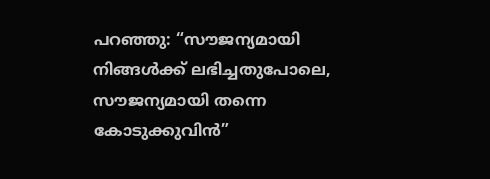പറഞ്ഞു: “സൗജന്യമായി നിങ്ങൾക്ക് ലഭിച്ചതുപോലെ, സൗജന്യമായി തന്നെ കോടുക്കുവിൻ”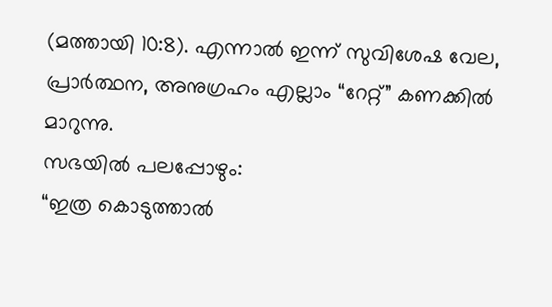(മത്തായി 10:8). എന്നാൽ ഇന്ന് സുവിശേഷ വേല, പ്രാർത്ഥന, അനുഗ്രഹം എല്ലാം “റേറ്റ്” കണക്കിൽ മാറുന്നു.
സഭയിൽ പലപ്പോഴും:
“ഇത്ര കൊടുത്താൽ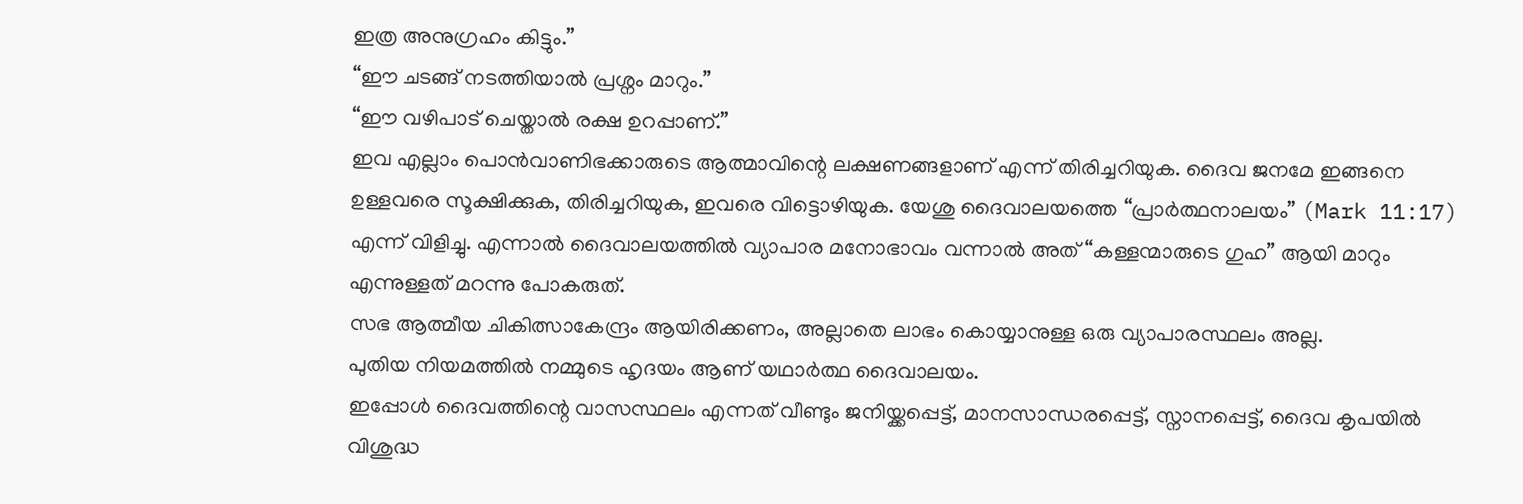ഇത്ര അനുഗ്രഹം കിട്ടും.”
“ഈ ചടങ്ങ് നടത്തിയാൽ പ്രശ്നം മാറും.”
“ഈ വഴിപാട് ചെയ്താൽ രക്ഷ ഉറപ്പാണ്.”
ഇവ എല്ലാം പൊൻവാണിഭക്കാരുടെ ആത്മാവിന്റെ ലക്ഷണങ്ങളാണ് എന്ന് തിരിച്ചറിയുക. ദൈവ ജനമേ ഇങ്ങനെ ഉള്ളവരെ സൂക്ഷിക്കുക, തിരിച്ചറിയുക, ഇവരെ വിട്ടൊഴിയുക. യേശു ദൈവാലയത്തെ “പ്രാർത്ഥനാലയം” (Mark 11:17) എന്ന് വിളിച്ചു. എന്നാൽ ദൈവാലയത്തിൽ വ്യാപാര മനോഭാവം വന്നാൽ അത് “കള്ളന്മാരുടെ ഗുഹ” ആയി മാറും എന്നുള്ളത് മറന്നു പോകരുത്.
സഭ ആത്മീയ ചികിത്സാകേന്ദ്രം ആയിരിക്കണം, അല്ലാതെ ലാഭം കൊയ്യാനുള്ള ഒരു വ്യാപാരസ്ഥലം അല്ല.
പുതിയ നിയമത്തിൽ നമ്മുടെ ഹൃദയം ആണ് യഥാർത്ഥ ദൈവാലയം.
ഇപ്പോൾ ദൈവത്തിന്റെ വാസസ്ഥലം എന്നത് വീണ്ടും ജനിയ്ക്കപ്പെട്ട്, മാനസാന്ധരപ്പെട്ട്, സ്നാനപ്പെട്ട്, ദൈവ കൃപയിൽ വിശുദ്ധ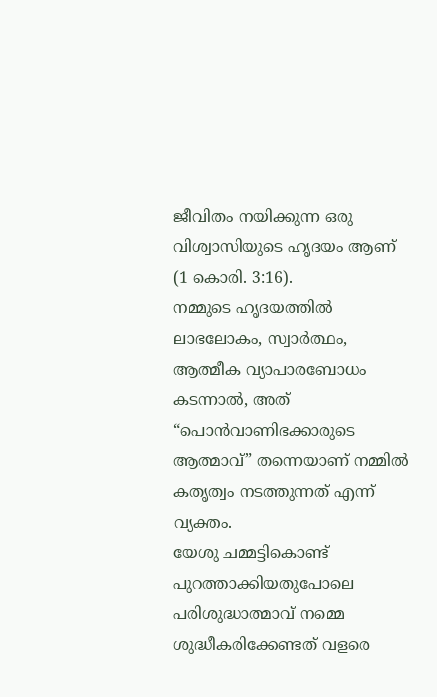ജീവിതം നയിക്കുന്ന ഒരു വിശ്വാസിയുടെ ഹൃദയം ആണ് (1 കൊരി. 3:16).
നമ്മുടെ ഹൃദയത്തിൽ ലാഭലോകം, സ്വാർത്ഥം, ആത്മീക വ്യാപാരബോധം കടന്നാൽ, അത് “പൊൻവാണിഭക്കാരുടെ ആത്മാവ്” തന്നെയാണ് നമ്മിൽ കതൃത്വം നടത്തുന്നത് എന്ന് വ്യക്തം.
യേശു ചമ്മട്ടികൊണ്ട് പുറത്താക്കിയതുപോലെ പരിശുദ്ധാത്മാവ് നമ്മെ ശുദ്ധീകരിക്കേണ്ടത് വളരെ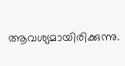ആവശ്യമായിരിക്കുന്നു.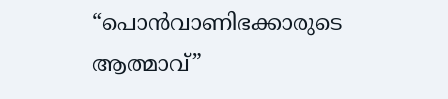“പൊൻവാണിഭക്കാരുടെ ആത്മാവ്”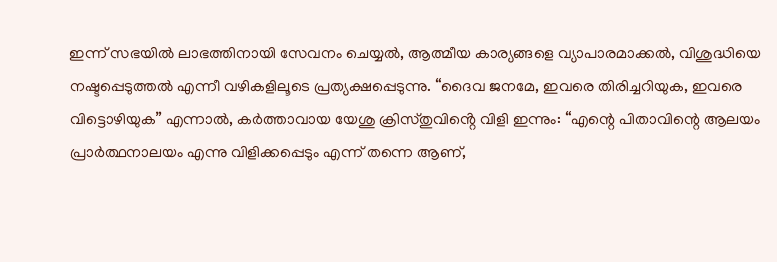ഇന്ന് സഭയിൽ ലാഭത്തിനായി സേവനം ചെയ്യൽ, ആത്മീയ കാര്യങ്ങളെ വ്യാപാരമാക്കൽ, വിശുദ്ധിയെ നഷ്ടപ്പെടുത്തൽ എന്നീ വഴികളിലൂടെ പ്രത്യക്ഷപ്പെടുന്നു. “ദൈവ ജനമേ, ഇവരെ തിരിച്ചറിയുക, ഇവരെ വിട്ടൊഴിയുക” എന്നാൽ, കർത്താവായ യേശു ക്രിസ്തുവിൻ്റെ വിളി ഇന്നും: “എന്റെ പിതാവിന്റെ ആലയം പ്രാർത്ഥനാലയം എന്നു വിളിക്കപ്പെടും എന്ന് തന്നെ ആണ്,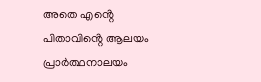അതെ എൻ്റെ പിതാവിൻ്റെ ആലയം പ്രാർത്ഥനാലയം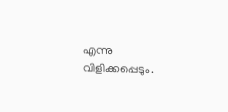എന്നു വിളിക്കപ്പെടും.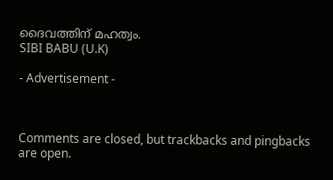ദൈവത്തിന് മഹത്വം.
SIBI BABU (U.K)

- Advertisement -



Comments are closed, but trackbacks and pingbacks are open.